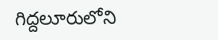గిద్దలూరులోని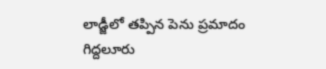లాడ్జీలో తప్పిన పెను ప్రమాదం
గిద్దలూరు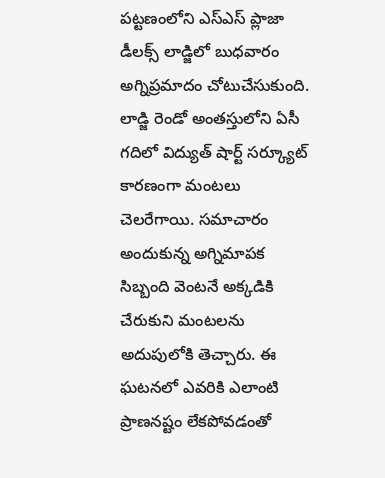పట్టణంలోని ఎస్ఎస్ ప్లాజా డీలక్స్ లాడ్జిలో బుధవారం అగ్నిప్రమాదం చోటుచేసుకుంది. లాడ్జి రెండో అంతస్తులోని ఏసీ గదిలో విద్యుత్ షార్ట్ సర్క్యూట్ కారణంగా మంటలు చెలరేగాయి. సమాచారం అందుకున్న అగ్నిమాపక సిబ్బంది వెంటనే అక్కడికి చేరుకుని మంటలను అదుపులోకి తెచ్చారు. ఈ ఘటనలో ఎవరికి ఎలాంటి ప్రాణనష్టం లేకపోవడంతో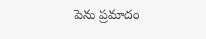పెను ప్రమాదం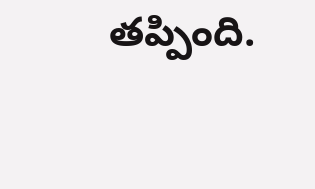తప్పింది.